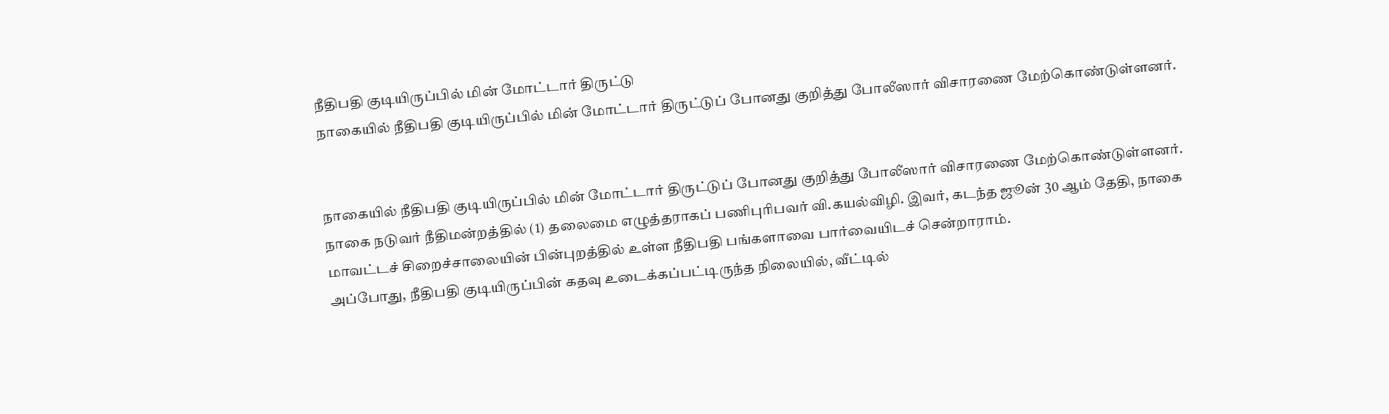நீதிபதி குடியிருப்பில் மின் மோட்டார் திருட்டு
நாகையில் நீதிபதி குடியிருப்பில் மின் மோட்டார் திருட்டுப் போனது குறித்து போலீஸார் விசாரணை மேற்கொண்டுள்ளனர்.


நாகையில் நீதிபதி குடியிருப்பில் மின் மோட்டார் திருட்டுப் போனது குறித்து போலீஸார் விசாரணை மேற்கொண்டுள்ளனர்.
நாகை நடுவர் நீதிமன்றத்தில் (1) தலைமை எழுத்தராகப் பணிபுரிபவர் வி.கயல்விழி. இவர், கடந்த ஜூன் 30 ஆம் தேதி, நாகை மாவட்டச் சிறைச்சாலையின் பின்புறத்தில் உள்ள நீதிபதி பங்களாவை பார்வையிடச் சென்றாராம்.
அப்போது, நீதிபதி குடியிருப்பின் கதவு உடைக்கப்பட்டிருந்த நிலையில், வீட்டில்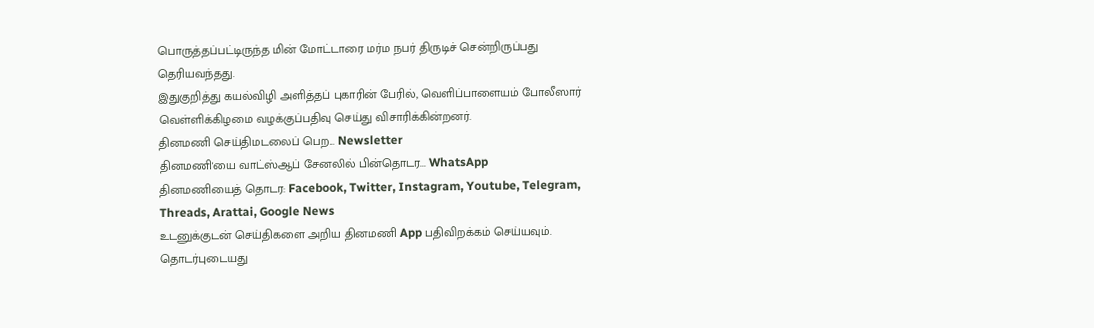பொருத்தப்பட்டிருந்த மின் மோட்டாரை மர்ம நபர் திருடிச் சென்றிருப்பது தெரியவந்தது.
இதுகுறித்து கயல்விழி அளித்தப் புகாரின் பேரில், வெளிப்பாளையம் போலீஸார் வெள்ளிக்கிழமை வழக்குப்பதிவு செய்து விசாரிக்கின்றனர்.
தினமணி செய்திமடலைப் பெற... Newsletter
தினமணி'யை வாட்ஸ்ஆப் சேனலில் பின்தொடர... WhatsApp
தினமணியைத் தொடர: Facebook, Twitter, Instagram, Youtube, Telegram, Threads, Arattai, Google News
உடனுக்குடன் செய்திகளை அறிய தினமணி App பதிவிறக்கம் செய்யவும்.
தொடர்புடையது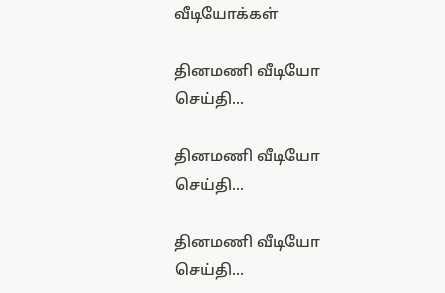வீடியோக்கள்

தினமணி வீடியோ செய்தி...

தினமணி வீடியோ செய்தி...

தினமணி வீடியோ செய்தி...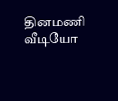தினமணி வீடியோ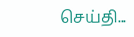செய்தி...